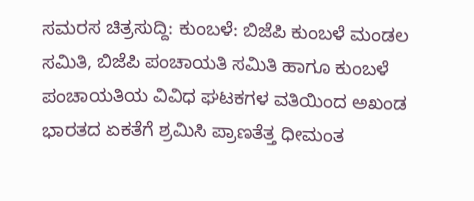ಸಮರಸ ಚಿತ್ರಸುದ್ದಿ: ಕುಂಬಳೆ: ಬಿಜೆಪಿ ಕುಂಬಳೆ ಮಂಡಲ ಸಮಿತಿ, ಬಿಜೆಪಿ ಪಂಚಾಯತಿ ಸಮಿತಿ ಹಾಗೂ ಕುಂಬಳೆ ಪಂಚಾಯತಿಯ ವಿವಿಧ ಘಟಕಗಳ ವತಿಯಿಂದ ಅಖಂಡ ಭಾರತದ ಏಕತೆಗೆ ಶ್ರಮಿಸಿ ಪ್ರಾಣತೆತ್ತ ಧೀಮಂತ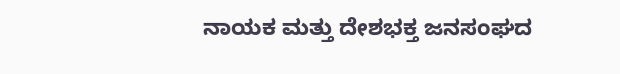ನಾಯಕ ಮತ್ತು ದೇಶಭಕ್ತ ಜನಸಂಘದ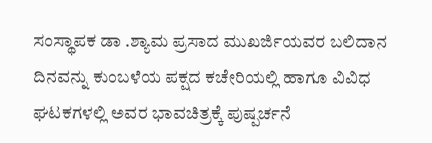ಸಂಸ್ಥಾಪಕ ಡಾ .ಶ್ಯಾಮ ಪ್ರಸಾದ ಮುಖರ್ಜಿಯವರ ಬಲಿದಾನ ದಿನವನ್ನು ಕುಂಬಳೆಯ ಪಕ್ಷದ ಕಚೇರಿಯಲ್ಲಿ ಹಾಗೂ ವಿವಿಧ ಘಟಕಗಳಲ್ಲಿ ಅವರ ಭಾವಚಿತ್ರಕ್ಕೆ ಪುಷ್ಪರ್ಚನೆ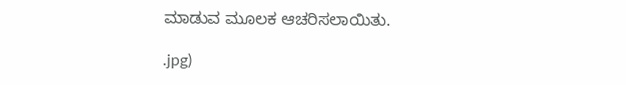ಮಾಡುವ ಮೂಲಕ ಆಚರಿಸಲಾಯಿತು.

.jpg)